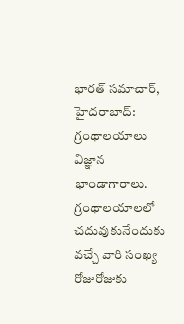భారత్ సమాచార్, హైదరాబాద్: గ్రంథాలయాలు విజ్ఞాన భాండాగారాలు. గ్రంథాలయాలలో చదువుకునేందుకు వచ్చే వారి సంఖ్య రోజురోజుకు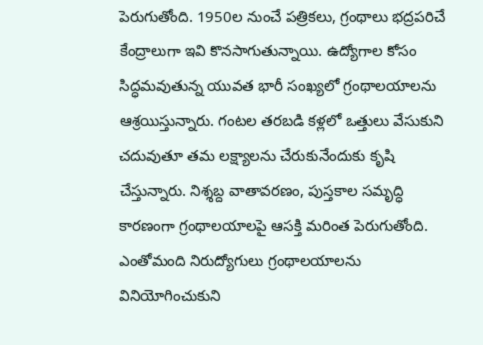పెరుగుతోంది. 1950ల నుంచే పత్రికలు, గ్రంథాలు భద్రపరిచే కేంద్రాలుగా ఇవి కొనసాగుతున్నాయి. ఉద్యోగాల కోసం సిద్ధమవుతున్న యువత భారీ సంఖ్యలో గ్రంథాలయాలను ఆశ్రయిస్తున్నారు. గంటల తరబడి కళ్లలో ఒత్తులు వేసుకుని చదువుతూ తమ లక్ష్యాలను చేరుకునేందుకు కృషి చేస్తున్నారు. నిశ్శబ్ద వాతావరణం, పుస్తకాల సమృద్ధి కారణంగా గ్రంథాలయాలపై ఆసక్తి మరింత పెరుగుతోంది. ఎంతోమంది నిరుద్యోగులు గ్రంథాలయాలను వినియోగించుకుని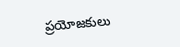ప్రయోజకులు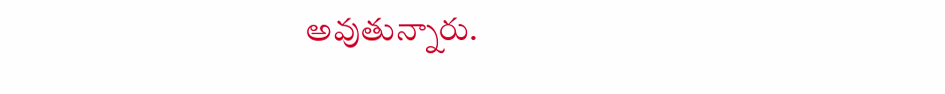అవుతున్నారు.